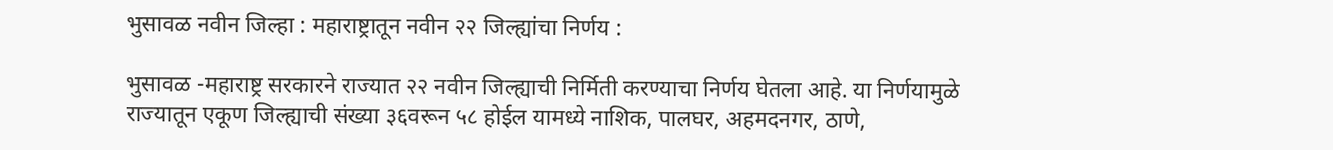भुसावळ नवीन जिल्हा : महाराष्ट्रातून नवीन २२ जिल्ह्यांचा निर्णय :

भुसावळ -महाराष्ट्र सरकारने राज्यात २२ नवीन जिल्ह्याची निर्मिती करण्याचा निर्णय घेतला आहे. या निर्णयामुळे राज्यातून एकूण जिल्ह्याची संख्या ३६वरून ५८ होईल यामध्ये नाशिक, पालघर, अहमदनगर, ठाणे,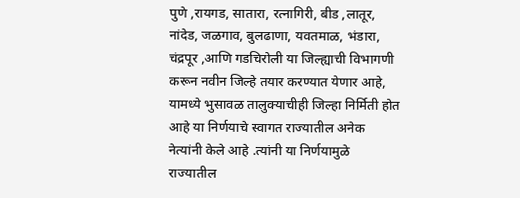पुणे ,रायगड, सातारा, रत्नागिरी, बीड ,लातूर, नांदेड, जळगाव, बुलढाणा, यवतमाळ, भंडारा, चंद्रपूर ,आणि गडचिरोली या जिल्ह्याची विभागणी करून नवीन जिल्हे तयार करण्यात येणार आहे, यामध्ये भुसावळ तालुक्याचीही जिल्हा निर्मिती होत आहे या निर्णयाचे स्वागत राज्यातील अनेक नेत्यांनी केले आहे .त्यांनी या निर्णयामुळे राज्यातील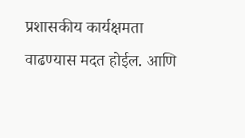प्रशासकीय कार्यक्षमता वाढण्यास मदत होईल. आणि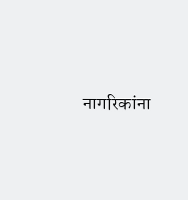नागरिकांना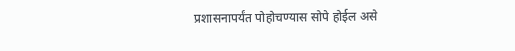प्रशासनापर्यंत पोहोचण्यास सोपे होईल असे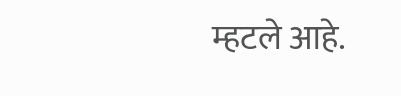म्हटले आहे.